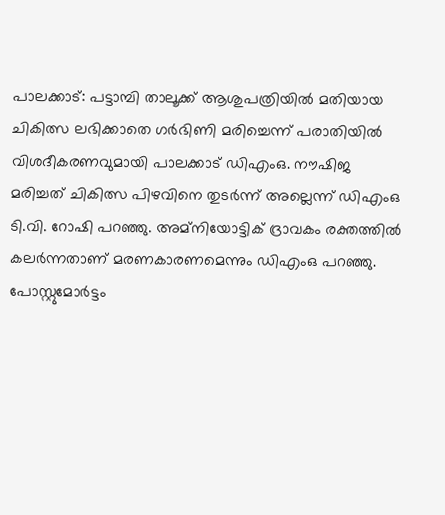പാലക്കാട്: പട്ടാമ്പി താലൂക്ക് ആശുപത്രിയിൽ മതിയായ ചികിത്സ ലഭിക്കാതെ ഗർഭിണി മരിച്ചെന്ന് പരാതിയിൽ വിശദീകരണവുമായി പാലക്കാട് ഡിഎംഒ. നൗഷിജ മരിച്ചത് ചികിത്സ പിഴവിനെ തുടർന്ന് അല്ലെന്ന് ഡിഎംഒ ടി.വി. റോഷി പറഞ്ഞു. അമ്നിയോട്ടിക് ദ്രാവകം രക്തത്തിൽ കലർന്നതാണ് മരണകാരണമെന്നും ഡിഎംഒ പറഞ്ഞു. പോസ്റ്റുമോർട്ടം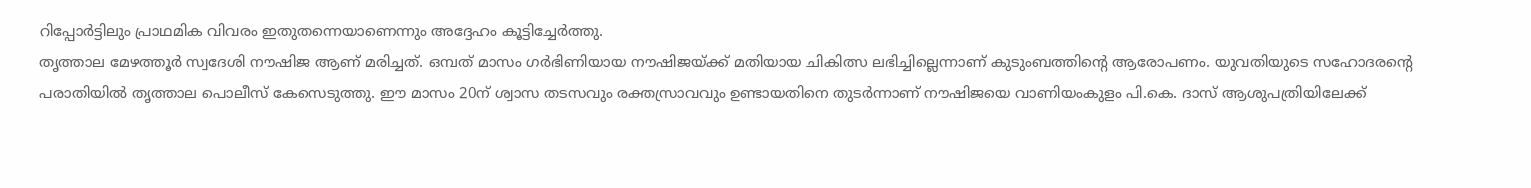റിപ്പോർട്ടിലും പ്രാഥമിക വിവരം ഇതുതന്നെയാണെന്നും അദ്ദേഹം കൂട്ടിച്ചേർത്തു.
തൃത്താല മേഴത്തൂർ സ്വദേശി നൗഷിജ ആണ് മരിച്ചത്. ഒമ്പത് മാസം ഗർഭിണിയായ നൗഷിജയ്ക്ക് മതിയായ ചികിത്സ ലഭിച്ചില്ലെന്നാണ് കുടുംബത്തിൻ്റെ ആരോപണം. യുവതിയുടെ സഹോദരന്റെ പരാതിയിൽ തൃത്താല പൊലീസ് കേസെടുത്തു. ഈ മാസം 20ന് ശ്വാസ തടസവും രക്തസ്രാവവും ഉണ്ടായതിനെ തുടർന്നാണ് നൗഷിജയെ വാണിയംകുളം പി.കെ. ദാസ് ആശുപത്രിയിലേക്ക്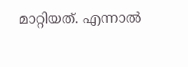മാറ്റിയത്. എന്നാൽ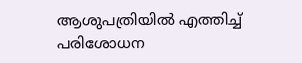ആശുപത്രിയിൽ എത്തിച്ച് പരിശോധന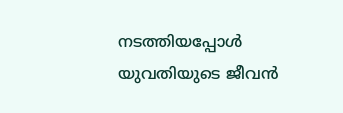നടത്തിയപ്പോൾ യുവതിയുടെ ജീവൻ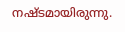നഷ്ടമായിരുന്നു.